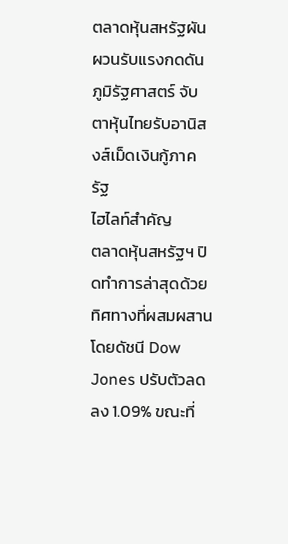ตลาดหุ้นสหรัฐผันผวนรับแรงกดดันภูมิรัฐศาสตร์ จับตาหุ้นไทยรับอานิสงส์เม็ดเงินกู้ภาครัฐ
ไฮไลท์สำคัญ
ตลาดหุ้นสหรัฐฯ ปิดทำการล่าสุดด้วยทิศทางที่ผสมผสาน โดยดัชนี Dow Jones ปรับตัวลดลง 1.09% ขณะที่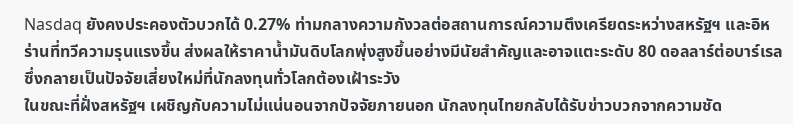Nasdaq ยังคงประคองตัวบวกได้ 0.27% ท่ามกลางความกังวลต่อสถานการณ์ความตึงเครียดระหว่างสหรัฐฯ และอิหร่านที่ทวีความรุนแรงขึ้น ส่งผลให้ราคาน้ำมันดิบโลกพุ่งสูงขึ้นอย่างมีนัยสำคัญและอาจแตะระดับ 80 ดอลลาร์ต่อบาร์เรล ซึ่งกลายเป็นปัจจัยเสี่ยงใหม่ที่นักลงทุนทั่วโลกต้องเฝ้าระวัง
ในขณะที่ฝั่งสหรัฐฯ เผชิญกับความไม่แน่นอนจากปัจจัยภายนอก นักลงทุนไทยกลับได้รับข่าวบวกจากความชัด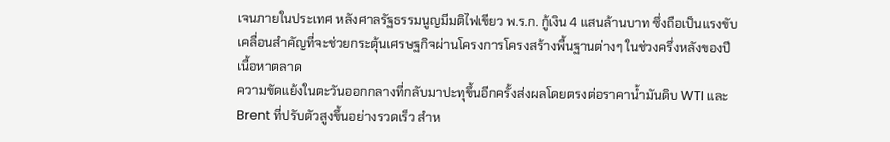เจนภายในประเทศ หลังศาลรัฐธรรมนูญมีมติไฟเขียว พ.ร.ก. กู้เงิน 4 แสนล้านบาท ซึ่งถือเป็นแรงขับเคลื่อนสำคัญที่จะช่วยกระตุ้นเศรษฐกิจผ่านโครงการโครงสร้างพื้นฐานต่างๆ ในช่วงครึ่งหลังของปี
เนื้อหาตลาด
ความขัดแย้งในตะวันออกกลางที่กลับมาปะทุขึ้นอีกครั้งส่งผลโดยตรงต่อราคาน้ำมันดิบ WTI และ Brent ที่ปรับตัวสูงขึ้นอย่างรวดเร็ว สำห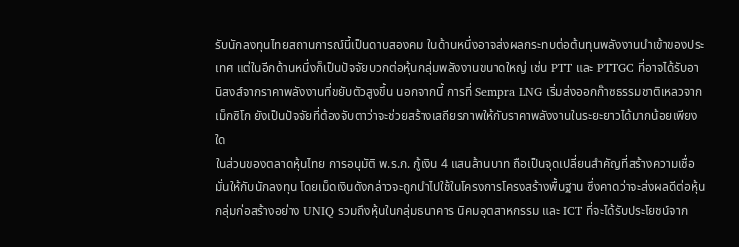รับนักลงทุนไทยสถานการณ์นี้เป็นดาบสองคม ในด้านหนึ่งอาจส่งผลกระทบต่อต้นทุนพลังงานนำเข้าของประเทศ แต่ในอีกด้านหนึ่งก็เป็นปัจจัยบวกต่อหุ้นกลุ่มพลังงานขนาดใหญ่ เช่น PTT และ PTTGC ที่อาจได้รับอานิสงส์จากราคาพลังงานที่ขยับตัวสูงขึ้น นอกจากนี้ การที่ Sempra LNG เริ่มส่งออกก๊าซธรรมชาติเหลวจากเม็กซิโก ยังเป็นปัจจัยที่ต้องจับตาว่าจะช่วยสร้างเสถียรภาพให้กับราคาพลังงานในระยะยาวได้มากน้อยเพียงใด
ในส่วนของตลาดหุ้นไทย การอนุมัติ พ.ร.ก. กู้เงิน 4 แสนล้านบาท ถือเป็นจุดเปลี่ยนสำคัญที่สร้างความเชื่อมั่นให้กับนักลงทุน โดยเม็ดเงินดังกล่าวจะถูกนำไปใช้ในโครงการโครงสร้างพื้นฐาน ซึ่งคาดว่าจะส่งผลดีต่อหุ้นกลุ่มก่อสร้างอย่าง UNIQ รวมถึงหุ้นในกลุ่มธนาคาร นิคมอุตสาหกรรม และ ICT ที่จะได้รับประโยชน์จาก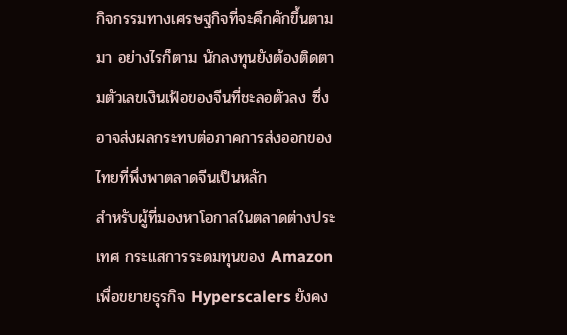กิจกรรมทางเศรษฐกิจที่จะคึกคักขึ้นตามมา อย่างไรก็ตาม นักลงทุนยังต้องติดตามตัวเลขเงินเฟ้อของจีนที่ชะลอตัวลง ซึ่งอาจส่งผลกระทบต่อภาคการส่งออกของไทยที่พึ่งพาตลาดจีนเป็นหลัก
สำหรับผู้ที่มองหาโอกาสในตลาดต่างประเทศ กระแสการระดมทุนของ Amazon เพื่อขยายธุรกิจ Hyperscalers ยังคง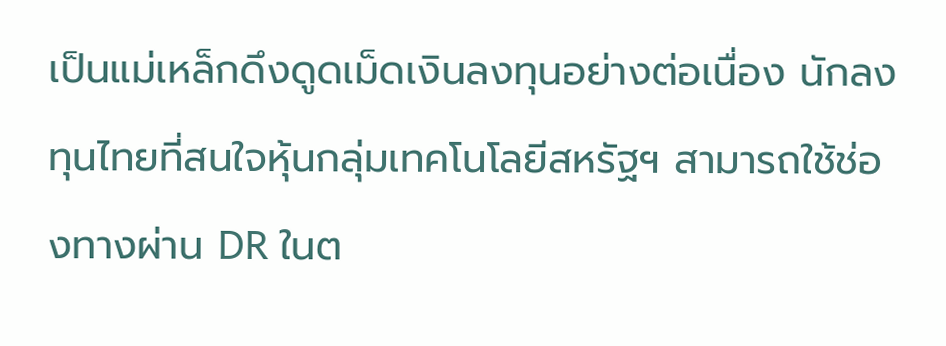เป็นแม่เหล็กดึงดูดเม็ดเงินลงทุนอย่างต่อเนื่อง นักลงทุนไทยที่สนใจหุ้นกลุ่มเทคโนโลยีสหรัฐฯ สามารถใช้ช่องทางผ่าน DR ในต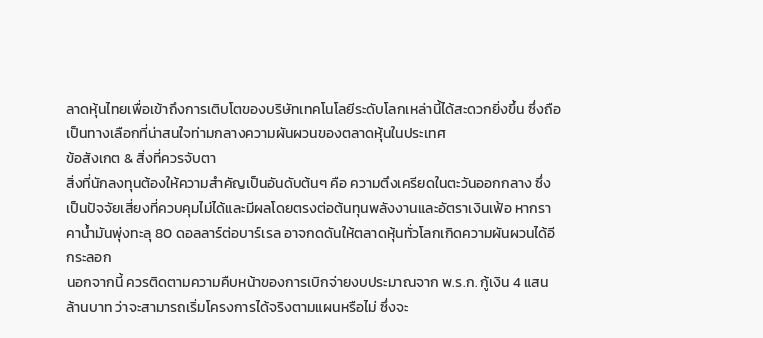ลาดหุ้นไทยเพื่อเข้าถึงการเติบโตของบริษัทเทคโนโลยีระดับโลกเหล่านี้ได้สะดวกยิ่งขึ้น ซึ่งถือเป็นทางเลือกที่น่าสนใจท่ามกลางความผันผวนของตลาดหุ้นในประเทศ
ข้อสังเกต & สิ่งที่ควรจับตา
สิ่งที่นักลงทุนต้องให้ความสำคัญเป็นอันดับต้นๆ คือ ความตึงเครียดในตะวันออกกลาง ซึ่งเป็นปัจจัยเสี่ยงที่ควบคุมไม่ได้และมีผลโดยตรงต่อต้นทุนพลังงานและอัตราเงินเฟ้อ หากราคาน้ำมันพุ่งทะลุ 80 ดอลลาร์ต่อบาร์เรล อาจกดดันให้ตลาดหุ้นทั่วโลกเกิดความผันผวนได้อีกระลอก
นอกจากนี้ ควรติดตามความคืบหน้าของการเบิกจ่ายงบประมาณจาก พ.ร.ก. กู้เงิน 4 แสนล้านบาท ว่าจะสามารถเริ่มโครงการได้จริงตามแผนหรือไม่ ซึ่งจะ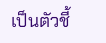เป็นตัวชี้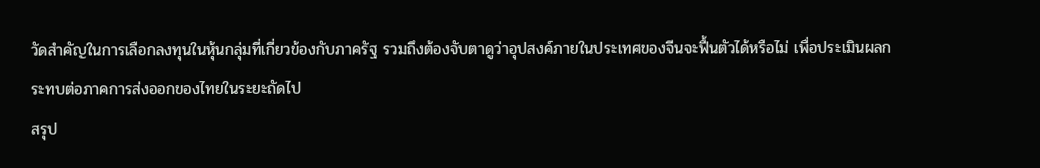วัดสำคัญในการเลือกลงทุนในหุ้นกลุ่มที่เกี่ยวข้องกับภาครัฐ รวมถึงต้องจับตาดูว่าอุปสงค์ภายในประเทศของจีนจะฟื้นตัวได้หรือไม่ เพื่อประเมินผลกระทบต่อภาคการส่งออกของไทยในระยะถัดไป
สรุป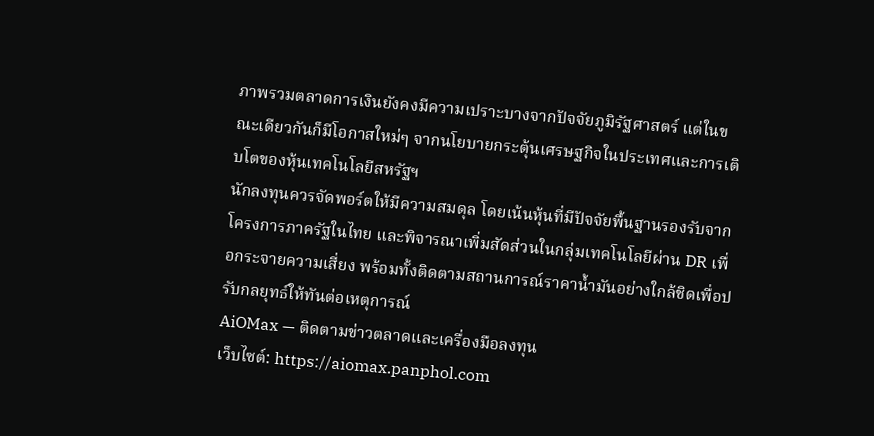ภาพรวมตลาดการเงินยังคงมีความเปราะบางจากปัจจัยภูมิรัฐศาสตร์ แต่ในขณะเดียวกันก็มีโอกาสใหม่ๆ จากนโยบายกระตุ้นเศรษฐกิจในประเทศและการเติบโตของหุ้นเทคโนโลยีสหรัฐฯ
นักลงทุนควรจัดพอร์ตให้มีความสมดุล โดยเน้นหุ้นที่มีปัจจัยพื้นฐานรองรับจากโครงการภาครัฐในไทย และพิจารณาเพิ่มสัดส่วนในกลุ่มเทคโนโลยีผ่าน DR เพื่อกระจายความเสี่ยง พร้อมทั้งติดตามสถานการณ์ราคาน้ำมันอย่างใกล้ชิดเพื่อปรับกลยุทธ์ให้ทันต่อเหตุการณ์
AiOMax — ติดตามข่าวตลาดและเครื่องมือลงทุน
เว็บไซต์: https://aiomax.panphol.com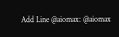Add Line @aiomax: @aiomax